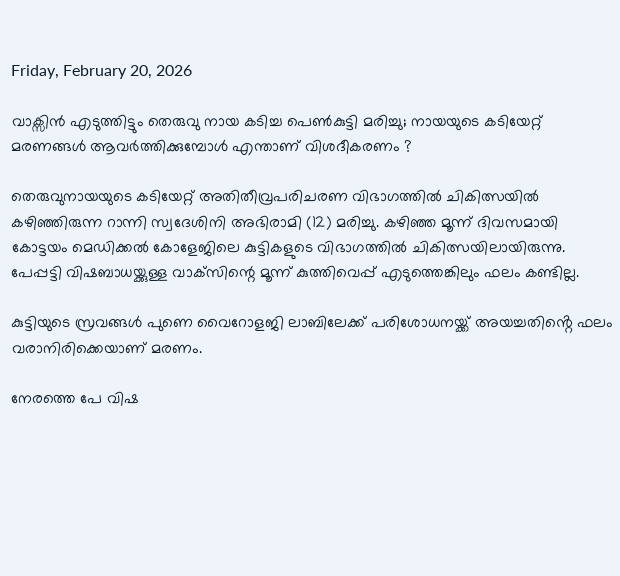Friday, February 20, 2026

വാക്സിൻ എടുത്തിട്ടും തെരുവു നായ കടിച്ച പെൺകുട്ടി മരിച്ചു; നായയുടെ കടിയേറ്റ് മരണങ്ങൾ ആവർത്തിക്കുമ്പോൾ എന്താണ് വിശദീകരണം ?

തെരുവുനായയുടെ കടിയേറ്റ് അതിതീവ്രപരിചരണ വിഭാഗത്തില്‍ ചികിത്സയില്‍ കഴിഞ്ഞിരുന്ന റാന്നി സ്വദേശിനി അഭിരാമി (12) മരിച്ചു. കഴിഞ്ഞ മൂന്ന് ദിവസമായി കോട്ടയം മെഡിക്കല്‍ കോളേജിലെ കുട്ടികളുടെ വിഭാഗത്തില്‍ ചികിത്സയിലായിരുന്നു. പേപ്പട്ടി വിഷബാധയ്ക്കുള്ള വാക്‌സിന്റെ മൂന്ന് കുത്തിവെപ്പ് എടുത്തെങ്കിലും ഫലം കണ്ടില്ല.

കുട്ടിയുടെ സ്രവങ്ങള്‍ പുണെ വൈറോളജി ലാബിലേക്ക് പരിശോധനയ്ക്ക് അയച്ചതിൻ്റെ ഫലം വരാനിരിക്കെയാണ് മരണം.

നേരത്തെ പേ വിഷ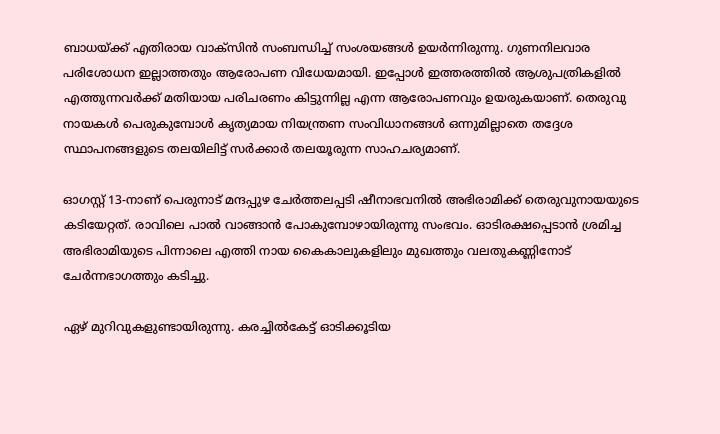ബാധയ്ക്ക് എതിരായ വാക്സിൻ സംബന്ധിച്ച് സംശയങ്ങൾ ഉയർന്നിരുന്നു. ഗുണനിലവാര പരിശോധന ഇല്ലാത്തതും ആരോപണ വിധേയമായി. ഇപ്പോൾ ഇത്തരത്തിൽ ആശുപത്രികളിൽ എത്തുന്നവർക്ക് മതിയായ പരിചരണം കിട്ടുന്നില്ല എന്ന ആരോപണവും ഉയരുകയാണ്. തെരുവു നായകൾ പെരുകുമ്പോൾ കൃത്യമായ നിയന്ത്രണ സംവിധാനങ്ങൾ ഒന്നുമില്ലാതെ തദ്ദേശ സ്ഥാപനങ്ങളുടെ തലയിലിട്ട് സർക്കാർ തലയൂരുന്ന സാഹചര്യമാണ്.

ഓഗസ്റ്റ് 13-നാണ് പെരുനാട് മന്ദപ്പുഴ ചേര്‍ത്തലപ്പടി ഷീനാഭവനില്‍ അഭിരാമിക്ക് തെരുവുനായയുടെ കടിയേറ്റത്. രാവിലെ പാല്‍ വാങ്ങാന്‍ പോകുമ്പോഴായിരുന്നു സംഭവം. ഓടിരക്ഷപ്പെടാന്‍ ശ്രമിച്ച അഭിരാമിയുടെ പിന്നാലെ എത്തി നായ കൈകാലുകളിലും മുഖത്തും വലതുകണ്ണിനോട് ചേര്‍ന്നഭാഗത്തും കടിച്ചു.

ഏഴ് മുറിവുകളുണ്ടായിരുന്നു. കരച്ചില്‍കേട്ട് ഓടിക്കൂടിയ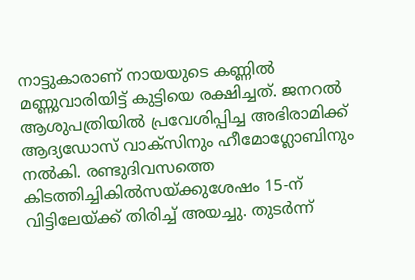നാട്ടുകാരാണ് നായയുടെ കണ്ണില്‍ മണ്ണുവാരിയിട്ട് കുട്ടിയെ രക്ഷിച്ചത്. ജനറല്‍ ആശുപത്രിയില്‍ പ്രവേശിപ്പിച്ച അഭിരാമിക്ക് ആദ്യഡോസ് വാക്സിനും ഹീമോഗ്ലോബിനും നല്‍കി. രണ്ടുദിവസത്തെ കിടത്തിച്ചികില്‍സയ്ക്കുശേഷം 15-ന് വിട്ടിലേയ്ക്ക് തിരിച്ച് അയച്ചു. തുടര്‍ന്ന്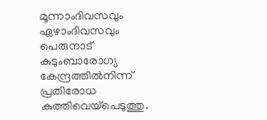മൂന്നാംദിവസവും ഏഴാംദിവസവും പെരുനാട് കുടുംബാരോഗ്യ കേന്ദ്രത്തില്‍നിന്ന് പ്രതിരോധ കുത്തിവെയ്‌പെടുത്തു.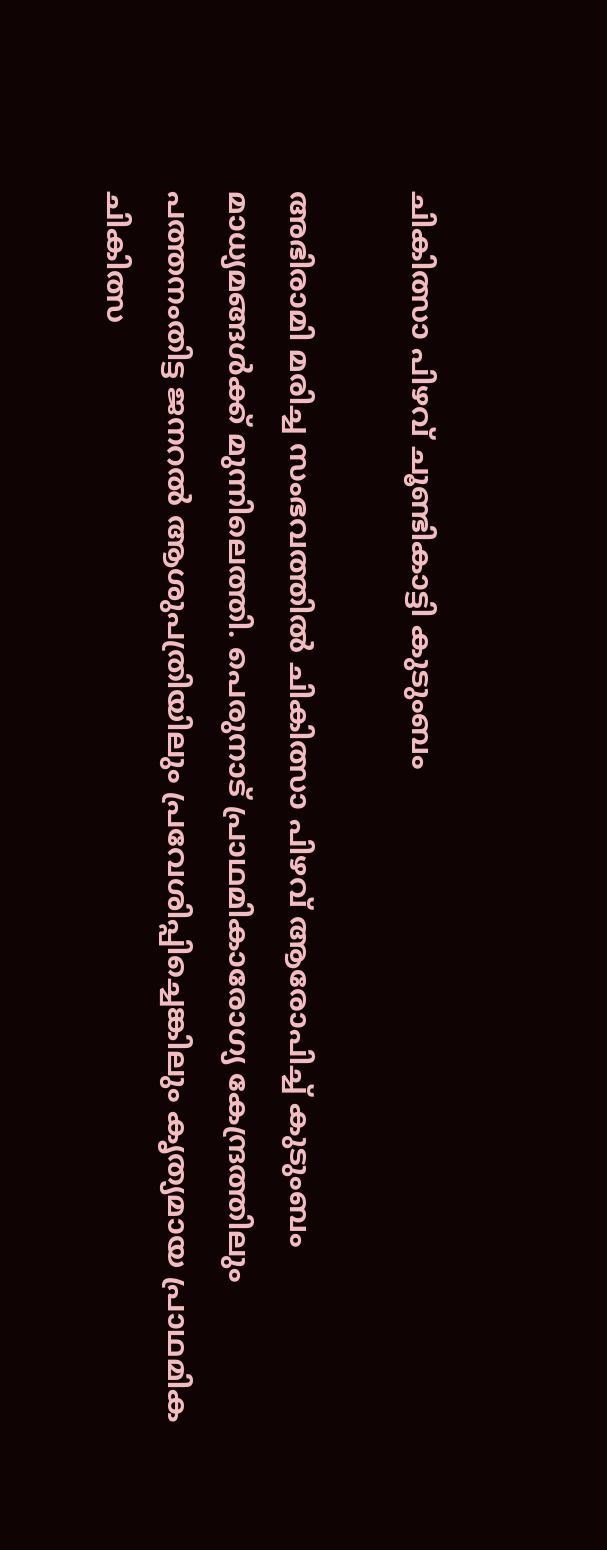ചികിത്സാ പിഴവ് ചൂണ്ടികാട്ടി കുടുംബം

അഭിരാമി മരിച്ച സംഭവത്തില്‍ ചികിത്സാ പിഴവ് ആരോപിച്ച് കുടുംബം മാധ്യമങ്ങൾക്ക് മുന്നിലെത്തി. പെരുനാട് പ്രാഥമികാരോഗ്യ കേന്ദ്രത്തിലും പത്തനംതിട്ട ജനറല്‍ ആശുപത്രിയിലും പ്രവേശിപ്പിച്ചെങ്കിലും കൃത്യമായ പ്രാഥമിക ചികിത്സ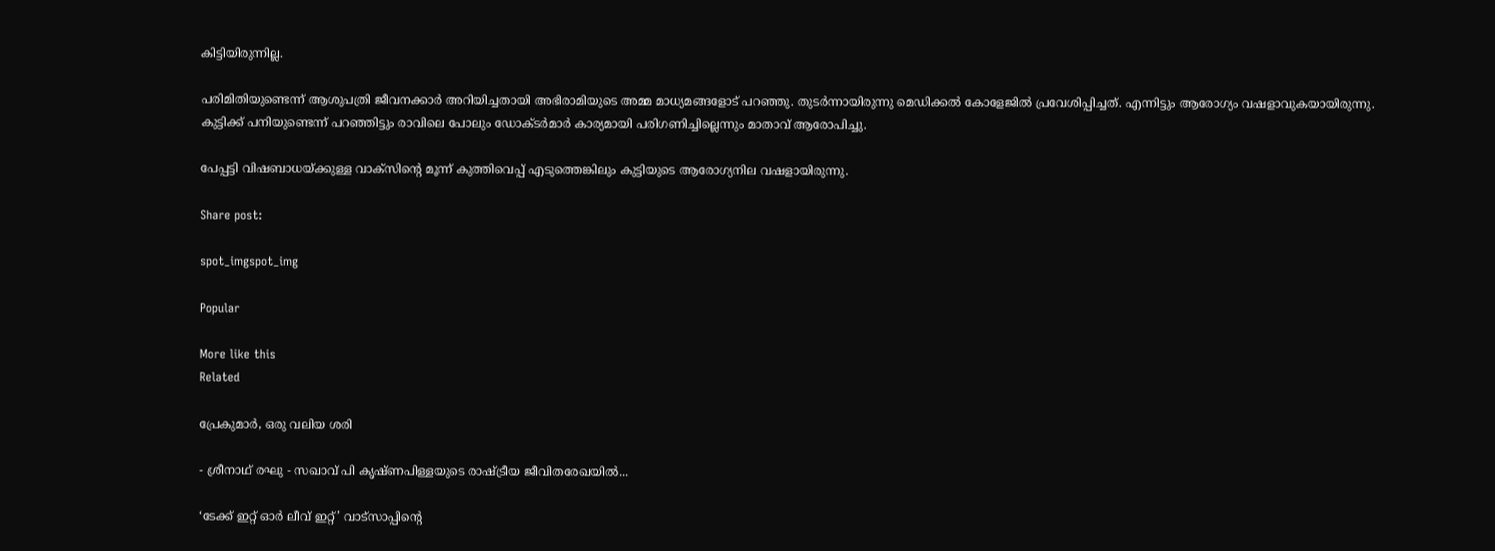കിട്ടിയിരുന്നില്ല.

പരിമിതിയുണ്ടെന്ന് ആശുപത്രി ജീവനക്കാര്‍ അറിയിച്ചതായി അഭിരാമിയുടെ അമ്മ മാധ്യമങ്ങളോട് പറഞ്ഞു. തുടര്‍ന്നായിരുന്നു മെഡിക്കല്‍ കോളേജില്‍ പ്രവേശിപ്പിച്ചത്. എന്നിട്ടും ആരോഗ്യം വഷളാവുകയായിരുന്നു. കുട്ടിക്ക് പനിയുണ്ടെന്ന് പറഞ്ഞിട്ടും രാവിലെ പോലും ഡോക്ടര്‍മാര്‍ കാര്യമായി പരിഗണിച്ചില്ലെന്നും മാതാവ് ആരോപിച്ചു.

പേപ്പട്ടി വിഷബാധയ്ക്കുള്ള വാക്സിന്റെ മൂന്ന് കുത്തിവെപ്പ് എടുത്തെങ്കിലും കുട്ടിയുടെ ആരോഗ്യനില വഷളായിരുന്നു.

Share post:

spot_imgspot_img

Popular

More like this
Related

പ്രേകുമാർ, ഒരു വലിയ ശരി

- ശ്രീനാഥ് രഘു - സഖാവ് പി കൃഷ്ണപിള്ളയുടെ രാഷ്ട്രീയ ജീവിതരേഖയിൽ...

‘ടേക്ക് ഇറ്റ് ഓർ ലീവ് ഇറ്റ്’ വാട്സാപ്പിന്റെ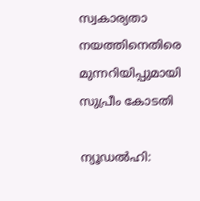സ്വകാര്യതാ നയത്തിനെതിരെ മുന്നറിയിപ്പുമായി സുപ്രീം കോടതി

ന്യൂഡൽഹി: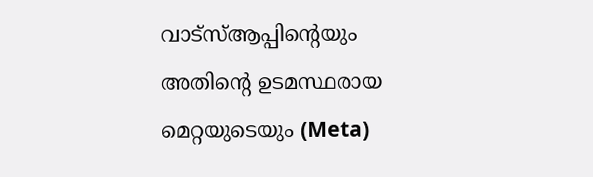വാട്‌സ്ആപ്പിന്റെയും അതിന്റെ ഉടമസ്ഥരായ മെറ്റയുടെയും (Meta)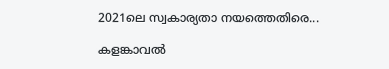2021ലെ സ്വകാര്യതാ നയത്തെതിരെ...

കളങ്കാവൽ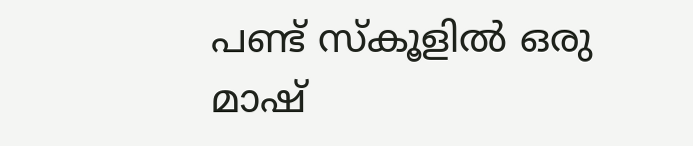പണ്ട് സ്കൂളിൽ ഒരു മാഷ്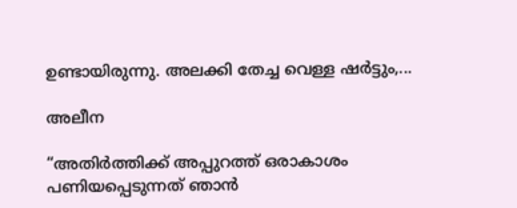ഉണ്ടായിരുന്നു. അലക്കി തേച്ച വെള്ള ഷർട്ടും,...

അലീന

“അതിര്‍ത്തിക്ക് അപ്പുറത്ത് ഒരാകാശം പണിയപ്പെടുന്നത് ഞാന്‍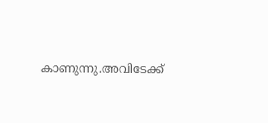കാണുന്നു.അവിടേക്ക്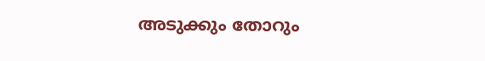അടുക്കും തോറും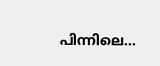പിന്നിലെ...